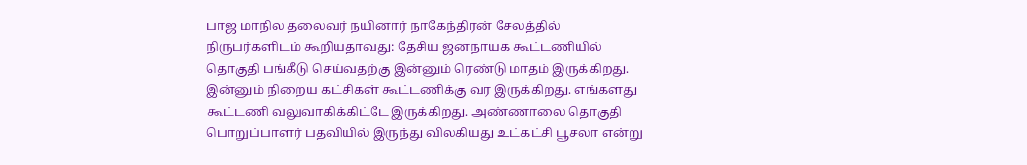பாஜ மாநில தலைவர் நயினார் நாகேந்திரன் சேலத்தில் நிருபர்களிடம் கூறியதாவது: தேசிய ஜனநாயக கூட்டணியில் தொகுதி பங்கீடு செய்வதற்கு இன்னும் ரெண்டு மாதம் இருக்கிறது. இன்னும் நிறைய கட்சிகள் கூட்டணிக்கு வர இருக்கிறது. எங்களது கூட்டணி வலுவாகிக்கிட்டே இருக்கிறது. அண்ணாலை தொகுதி பொறுப்பாளர் பதவியில் இருந்து விலகியது உட்கட்சி பூசலா என்று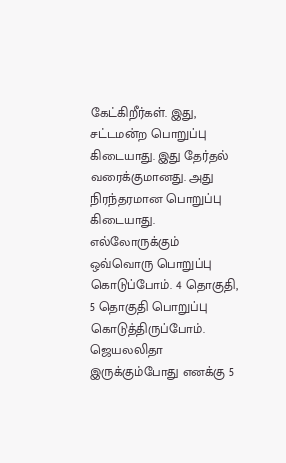கேட்கிறீர்கள். இது, சட்டமன்ற பொறுப்பு கிடையாது. இது தேர்தல் வரைக்குமானது. அது நிரந்தரமான பொறுப்பு கிடையாது. எல்லோருக்கும் ஒவ்வொரு பொறுப்பு கொடுப்போம். 4 தொகுதி, 5 தொகுதி பொறுப்பு கொடுத்திருப்போம். ஜெயலலிதா இருக்கும்போது எனக்கு 5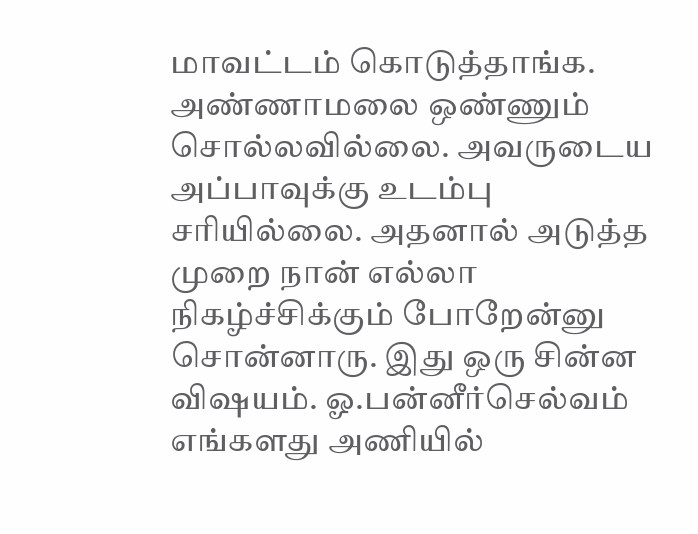மாவட்டம் கொடுத்தாங்க. அண்ணாமலை ஒண்ணும் சொல்லவில்லை. அவருடைய அப்பாவுக்கு உடம்பு சரியில்லை. அதனால் அடுத்த முறை நான் எல்லா நிகழ்ச்சிக்கும் போறேன்னு சொன்னாரு. இது ஒரு சின்ன விஷயம். ஓ.பன்னீர்செல்வம் எங்களது அணியில்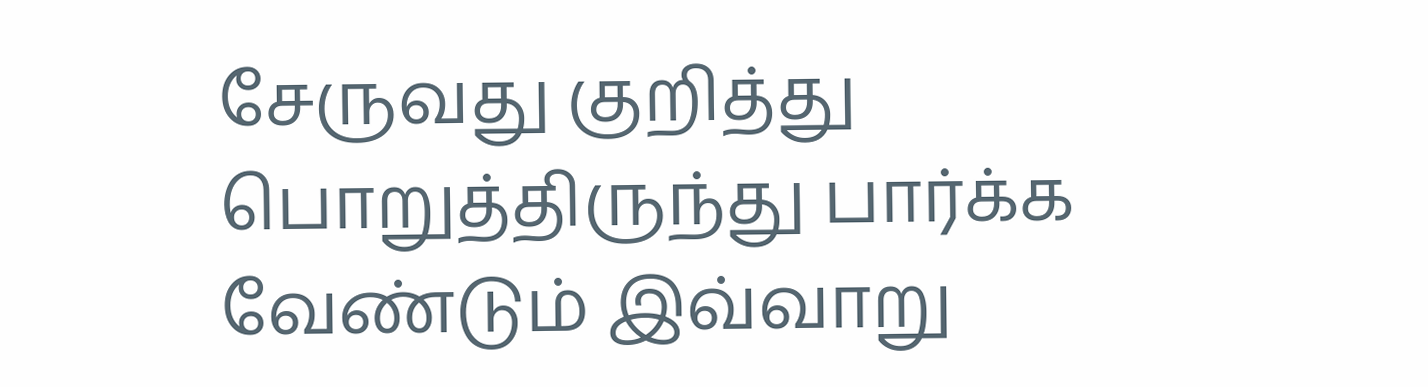சேருவது குறித்து பொறுத்திருந்து பார்க்க வேண்டும் இவ்வாறு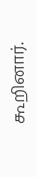கூறினார்.